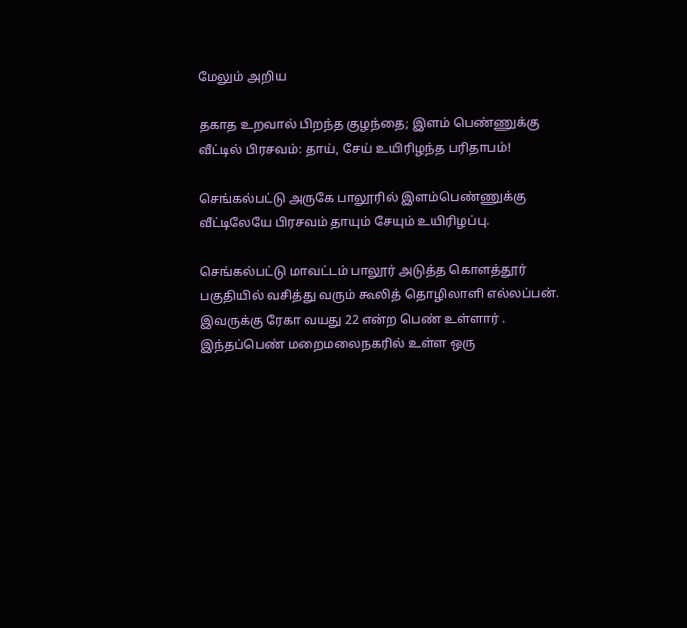மேலும் அறிய

தகாத உறவால் பிறந்த குழந்தை; இளம் பெண்ணுக்கு வீட்டில் பிரசவம்: தாய், சேய் உயிரிழந்த பரிதாபம்!

செங்கல்பட்டு அருகே பாலூரில் இளம்பெண்ணுக்கு வீட்டிலேயே பிரசவம் தாயும் சேயும் உயிரிழப்பு.

செங்கல்பட்டு மாவட்டம் பாலூர் அடுத்த கொளத்தூர் பகுதியில் வசித்து வரும் கூலித் தொழிலாளி எல்லப்பன். இவருக்கு ரேகா வயது 22 என்ற பெண் உள்ளார் . இந்தப்பெண் மறைமலைநகரில் உள்ள ஒரு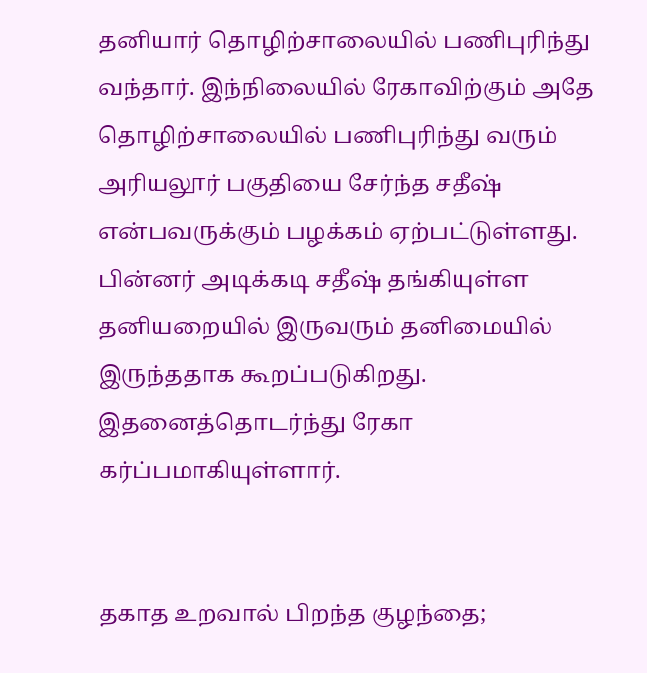தனியார் தொழிற்சாலையில் பணிபுரிந்து வந்தார். இந்நிலையில் ரேகாவிற்கும் அதே தொழிற்சாலையில் பணிபுரிந்து வரும் அரியலூர் பகுதியை சேர்ந்த சதீஷ் என்பவருக்கும் பழக்கம் ஏற்பட்டுள்ளது. பின்னர் அடிக்கடி சதீஷ் தங்கியுள்ள தனியறையில் இருவரும் தனிமையில் இருந்ததாக கூறப்படுகிறது. இதனைத்தொடர்ந்து ரேகா கர்ப்பமாகியுள்ளார்.


தகாத உறவால் பிறந்த குழந்தை;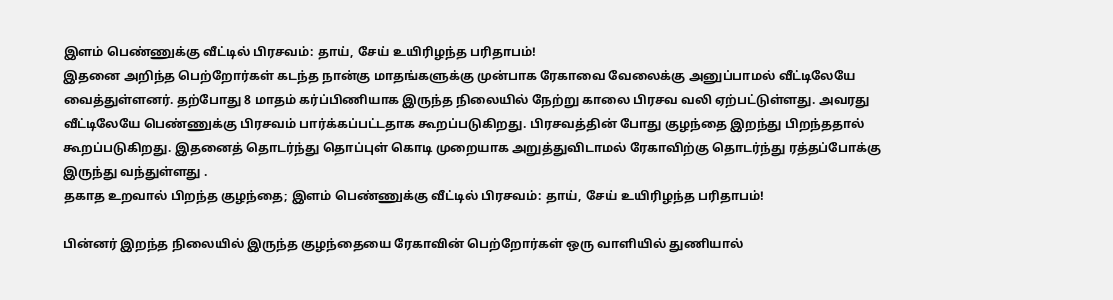இளம் பெண்ணுக்கு வீட்டில் பிரசவம்: தாய், சேய் உயிரிழந்த பரிதாபம்!
இதனை அறிந்த பெற்றோர்கள் கடந்த நான்கு மாதங்களுக்கு முன்பாக ரேகாவை வேலைக்கு அனுப்பாமல் வீட்டிலேயே வைத்துள்ளனர். தற்போது 8 மாதம் கர்ப்பிணியாக இருந்த நிலையில் நேற்று காலை பிரசவ வலி ஏற்பட்டுள்ளது. அவரது வீட்டிலேயே பெண்ணுக்கு பிரசவம் பார்க்கப்பட்டதாக கூறப்படுகிறது. பிரசவத்தின் போது குழந்தை இறந்து பிறந்ததால் கூறப்படுகிறது. இதனைத் தொடர்ந்து தொப்புள் கொடி முறையாக அறுத்துவிடாமல் ரேகாவிற்கு தொடர்ந்து ரத்தப்போக்கு இருந்து வந்துள்ளது .
தகாத உறவால் பிறந்த குழந்தை; இளம் பெண்ணுக்கு வீட்டில் பிரசவம்: தாய், சேய் உயிரிழந்த பரிதாபம்!

பின்னர் இறந்த நிலையில் இருந்த குழந்தையை ரேகாவின் பெற்றோர்கள் ஒரு வாளியில் துணியால்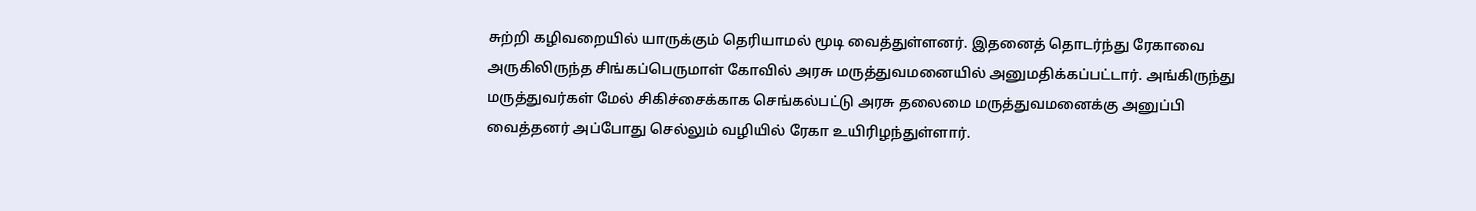சுற்றி கழிவறையில் யாருக்கும் தெரியாமல் மூடி வைத்துள்ளனர். இதனைத் தொடர்ந்து ரேகாவை அருகிலிருந்த சிங்கப்பெருமாள் கோவில் அரசு மருத்துவமனையில் அனுமதிக்கப்பட்டார். அங்கிருந்து மருத்துவர்கள் மேல் சிகிச்சைக்காக செங்கல்பட்டு அரசு தலைமை மருத்துவமனைக்கு அனுப்பி வைத்தனர் அப்போது செல்லும் வழியில் ரேகா உயிரிழந்துள்ளார்.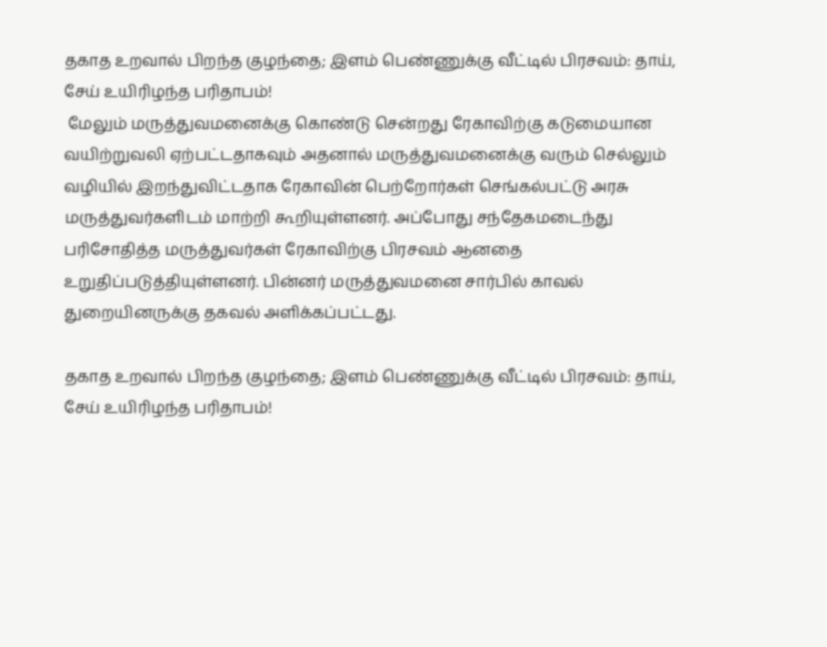தகாத உறவால் பிறந்த குழந்தை; இளம் பெண்ணுக்கு வீட்டில் பிரசவம்: தாய், சேய் உயிரிழந்த பரிதாபம்!
 மேலும் மருத்துவமனைக்கு கொண்டு சென்றது ரேகாவிற்கு கடுமையான வயிற்றுவலி ஏற்பட்டதாகவும் அதனால் மருத்துவமனைக்கு வரும் செல்லும் வழியில் இறந்துவிட்டதாக ரேகாவின் பெற்றோர்கள் செங்கல்பட்டு அரசு மருத்துவர்களிடம் மாற்றி கூறியுள்ளனர். அப்போது சந்தேகமடைந்து பரிசோதித்த மருத்துவர்கள் ரேகாவிற்கு பிரசவம் ஆனதை உறுதிப்படுத்தியுள்ளனர். பின்னர் மருத்துவமனை சார்பில் காவல் துறையினருக்கு தகவல் அளிக்கப்பட்டது.

தகாத உறவால் பிறந்த குழந்தை; இளம் பெண்ணுக்கு வீட்டில் பிரசவம்: தாய், சேய் உயிரிழந்த பரிதாபம்!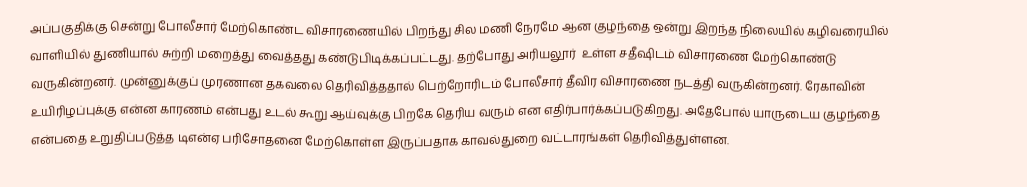அப்பகுதிக்கு சென்று போலீசார் மேற்கொண்ட விசாரணையில் பிறந்து சில மணி நேரமே ஆன குழந்தை ஒன்று இறந்த நிலையில் கழிவரையில் வாளியில் துணியால் சுற்றி மறைத்து வைத்தது கண்டுபிடிக்கப்பட்டது. தற்போது அரியலூர்  உள்ள சதீஷிடம் விசாரணை மேற்கொண்டு வருகின்றனர். முன்னுக்குப் முரணான தகவலை தெரிவித்ததால் பெற்றோரிடம் போலீசார் தீவிர விசாரணை நடத்தி வருகின்றனர். ரேகாவின் உயிரிழப்புக்கு என்ன காரணம் என்பது உடல் கூறு ஆய்வுக்கு பிறகே தெரிய வரும் என எதிர்பார்க்கப்படுகிறது. அதேபோல் யாருடைய குழந்தை என்பதை உறுதிப்படுத்த டிஎன்ஏ பரிசோதனை மேற்கொள்ள இருப்பதாக காவல்துறை வட்டாரங்கள் தெரிவித்துள்ளன.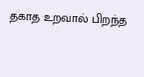தகாத உறவால் பிறந்த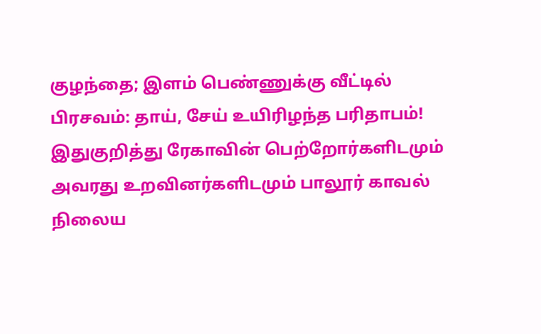குழந்தை; இளம் பெண்ணுக்கு வீட்டில் பிரசவம்: தாய், சேய் உயிரிழந்த பரிதாபம்!
இதுகுறித்து ரேகாவின் பெற்றோர்களிடமும் அவரது உறவினர்களிடமும் பாலூர் காவல் நிலைய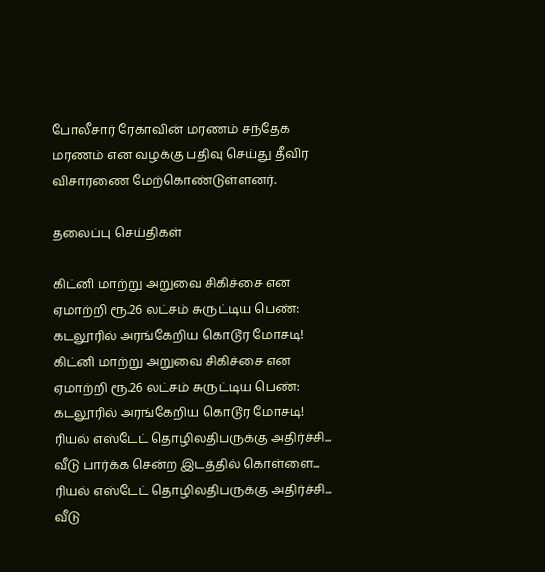போலீசார் ரேகாவின் மரணம் சந்தேக மரணம் என வழக்கு பதிவு செய்து தீவிர விசாரணை மேற்கொண்டுள்ளனர்.

தலைப்பு செய்திகள்

கிட்னி மாற்று அறுவை சிகிச்சை என ஏமாற்றி ரூ.26 லட்சம் சுருட்டிய பெண்: கடலூரில் அரங்கேறிய கொடூர மோசடி!
கிட்னி மாற்று அறுவை சிகிச்சை என ஏமாற்றி ரூ.26 லட்சம் சுருட்டிய பெண்: கடலூரில் அரங்கேறிய கொடூர மோசடி!
ரியல் எஸ்டேட் தொழிலதிபருக்கு அதிர்ச்சி... வீடு பார்க்க சென்ற இடத்தில் கொள்ளை...
ரியல் எஸ்டேட் தொழிலதிபருக்கு அதிர்ச்சி... வீடு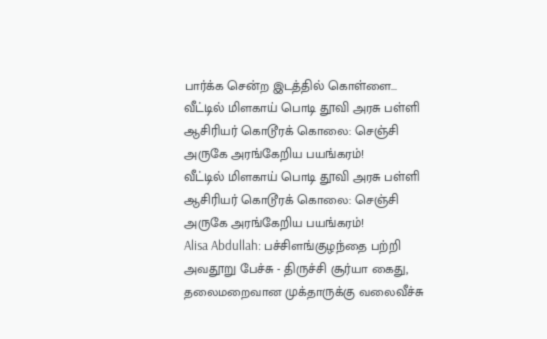பார்க்க சென்ற இடத்தில் கொள்ளை...
வீட்டில் மிளகாய் பொடி தூவி அரசு பள்ளி ஆசிரியர் கொடூரக் கொலை: செஞ்சி அருகே அரங்கேறிய பயங்கரம்!
வீட்டில் மிளகாய் பொடி தூவி அரசு பள்ளி ஆசிரியர் கொடூரக் கொலை: செஞ்சி அருகே அரங்கேறிய பயங்கரம்!
Alisa Abdullah: பச்சிளங்குழந்தை பற்றி அவதூறு பேச்சு - திருச்சி சூர்யா கைது, தலைமறைவான முக்தாருக்கு வலைவீச்சு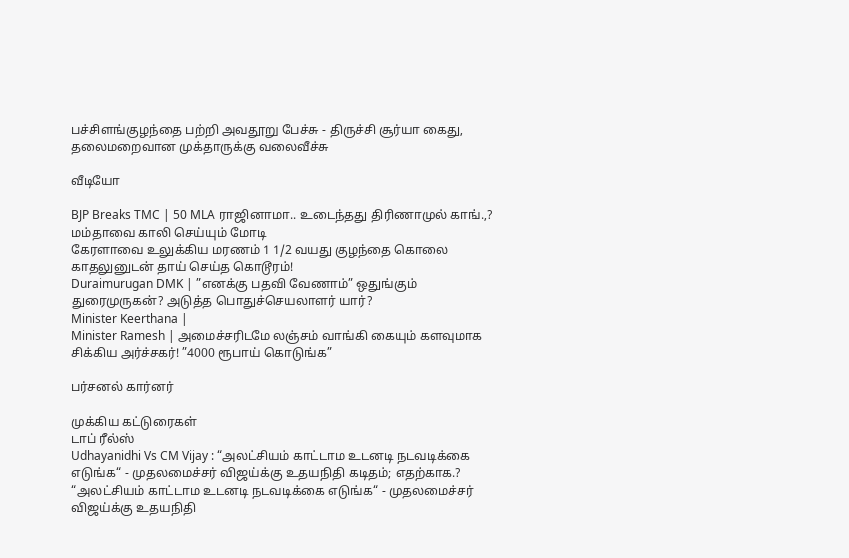பச்சிளங்குழந்தை பற்றி அவதூறு பேச்சு - திருச்சி சூர்யா கைது, தலைமறைவான முக்தாருக்கு வலைவீச்சு

வீடியோ

BJP Breaks TMC | 50 MLA ராஜினாமா.. உடைந்தது திரிணாமுல் காங்.,? மம்தாவை காலி செய்யும் மோடி
கேரளாவை உலுக்கிய மரணம் 1 1/2 வயது குழந்தை கொலை காதலுனுடன் தாய் செய்த கொடூரம்!
Duraimurugan DMK | ”எனக்கு பதவி வேணாம்” ஒதுங்கும் துரைமுருகன்? அடுத்த பொதுச்செயலாளர் யார்?
Minister Keerthana |
Minister Ramesh | அமைச்சரிடமே லஞ்சம் வாங்கி கையும் களவுமாக சிக்கிய அர்ச்சகர்! ”4000 ரூபாய் கொடுங்க”

பர்சனல் கார்னர்

முக்கிய கட்டுரைகள்
டாப் ரீல்ஸ்
Udhayanidhi Vs CM Vijay : “அலட்சியம் காட்டாம உடனடி நடவடிக்கை எடுங்க“ - முதலமைச்சர் விஜய்க்கு உதயநிதி கடிதம்; எதற்காக.?
“அலட்சியம் காட்டாம உடனடி நடவடிக்கை எடுங்க“ - முதலமைச்சர் விஜய்க்கு உதயநிதி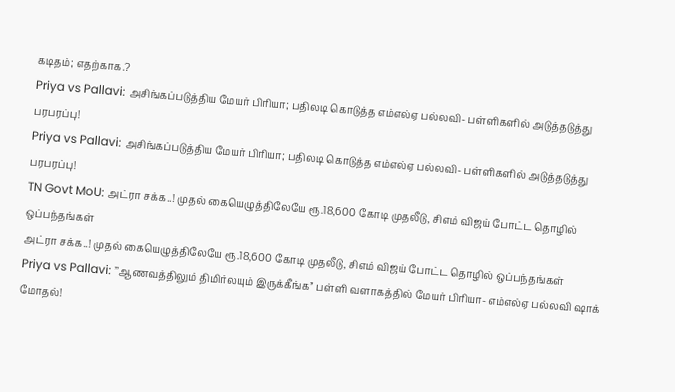கடிதம்; எதற்காக.?
Priya vs Pallavi: அசிங்கப்படுத்திய மேயர் பிரியா; பதிலடி கொடுத்த எம்எல்ஏ பல்லவி- பள்ளிகளில் அடுத்தடுத்து பரபரப்பு!
Priya vs Pallavi: அசிங்கப்படுத்திய மேயர் பிரியா; பதிலடி கொடுத்த எம்எல்ஏ பல்லவி- பள்ளிகளில் அடுத்தடுத்து பரபரப்பு!
TN Govt MoU: அட்ரா சக்க..! முதல் கையெழுத்திலேயே ரூ.18,600 கோடி முதலீடு, சிஎம் விஜய் போட்ட தொழில் ஒப்பந்தங்கள்
அட்ரா சக்க..! முதல் கையெழுத்திலேயே ரூ.18,600 கோடி முதலீடு, சிஎம் விஜய் போட்ட தொழில் ஒப்பந்தங்கள்
Priya vs Pallavi: ’’ஆணவத்திலும் திமிர்லயும் இருக்கீங்க’’ பள்ளி வளாகத்தில் மேயர் பிரியா- எம்எல்ஏ பல்லவி ஷாக் மோதல்!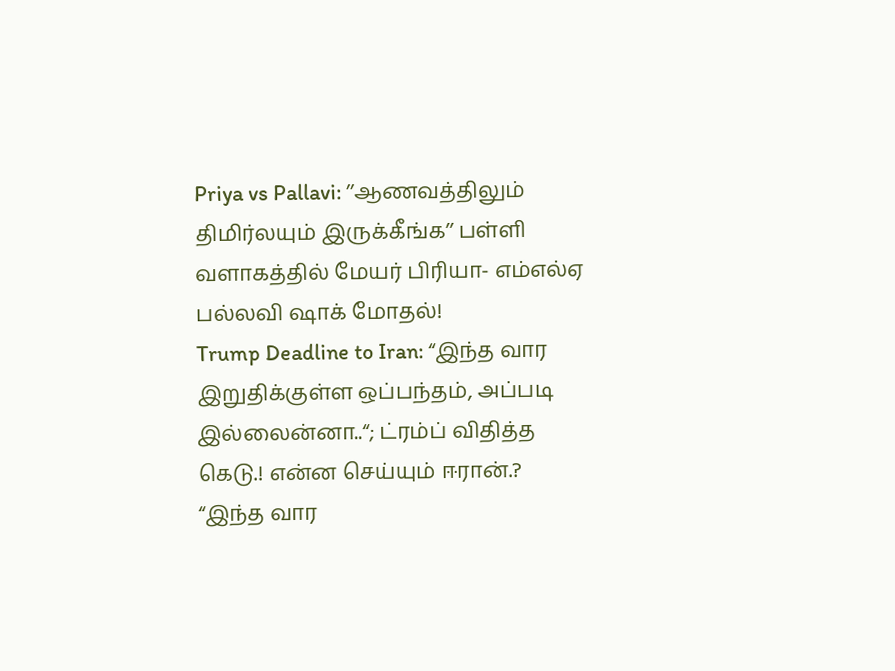Priya vs Pallavi: ’’ஆணவத்திலும் திமிர்லயும் இருக்கீங்க’’ பள்ளி வளாகத்தில் மேயர் பிரியா- எம்எல்ஏ பல்லவி ஷாக் மோதல்!
Trump Deadline to Iran: “இந்த வார இறுதிக்குள்ள ஒப்பந்தம், அப்படி இல்லைன்னா..“; ட்ரம்ப் விதித்த கெடு.! என்ன செய்யும் ஈரான்.?
“இந்த வார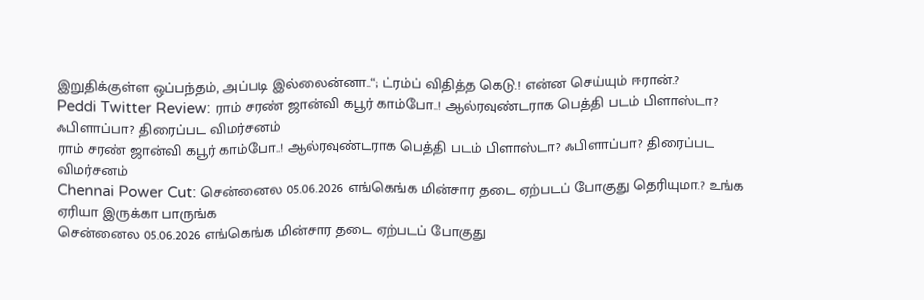இறுதிக்குள்ள ஒப்பந்தம், அப்படி இல்லைன்னா..“; ட்ரம்ப் விதித்த கெடு.! என்ன செய்யும் ஈரான்.?
Peddi Twitter Review: ராம் சரண் ஜான்வி கபூர் காம்போ..! ஆல்ரவுண்டராக பெத்தி படம் பிளாஸ்டா? ஃபிளாப்பா? திரைப்பட விமர்சனம்
ராம் சரண் ஜான்வி கபூர் காம்போ..! ஆல்ரவுண்டராக பெத்தி படம் பிளாஸ்டா? ஃபிளாப்பா? திரைப்பட விமர்சனம்
Chennai Power Cut: சென்னைல 05.06.2026 எங்கெங்க மின்சார தடை ஏற்படப் போகுது தெரியுமா.? உங்க ஏரியா இருக்கா பாருங்க
சென்னைல 05.06.2026 எங்கெங்க மின்சார தடை ஏற்படப் போகுது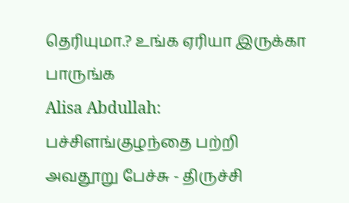தெரியுமா.? உங்க ஏரியா இருக்கா பாருங்க
Alisa Abdullah: பச்சிளங்குழந்தை பற்றி அவதூறு பேச்சு - திருச்சி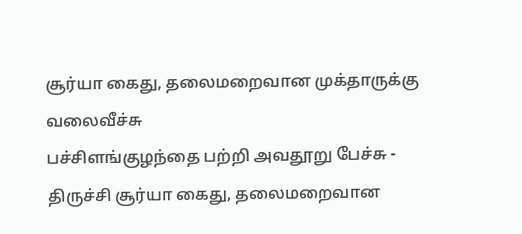சூர்யா கைது, தலைமறைவான முக்தாருக்கு வலைவீச்சு
பச்சிளங்குழந்தை பற்றி அவதூறு பேச்சு - திருச்சி சூர்யா கைது, தலைமறைவான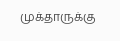முக்தாருக்கு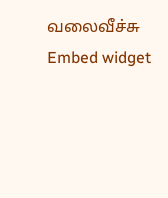வலைவீச்சு
Embed widget